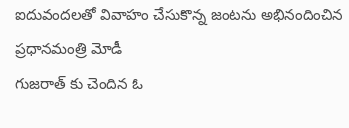ఐదువందలతో వివాహం చేసుకొన్న జంటను అభినందించిన ప్రధానమంత్రి మోడీ
గుజరాత్ కు చెందిన ఓ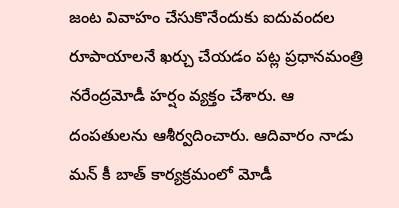జంట వివాహం చేసుకొనేందుకు ఐదువందల రూపాయాలనే ఖర్చు చేయడం పట్ల ప్రధానమంత్రి నరేంద్రమోడీ హర్షం వ్యక్తం చేశారు. ఆ దంపతులను ఆశీర్వదించారు. ఆదివారం నాడు మన్ కీ బాత్ కార్యక్రమంలో మోడీ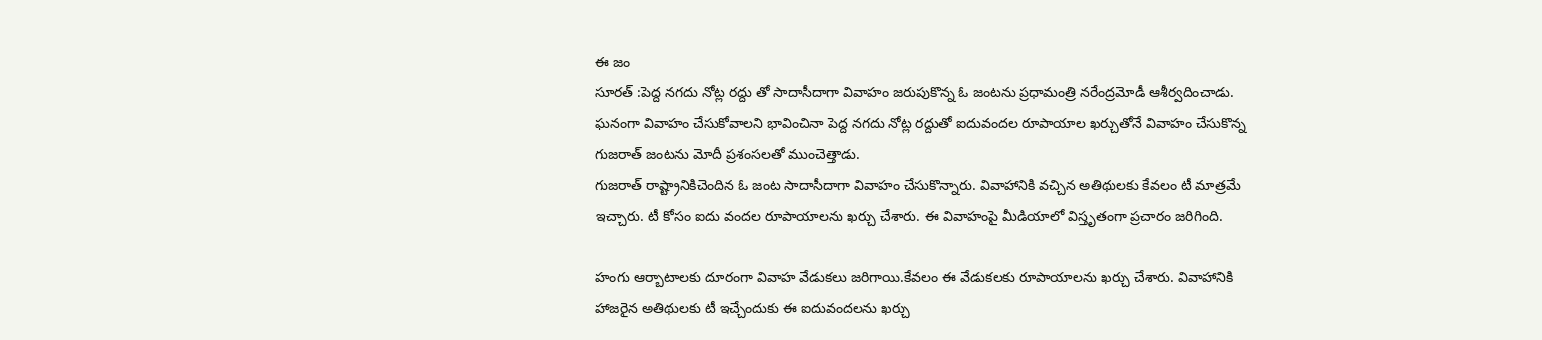ఈ జం
సూరత్ :పెద్ద నగదు నోట్ల రద్దు తో సాదాసీదాగా వివాహం జరుపుకొన్న ఓ జంటను ప్రధామంత్రి నరేంద్రమోడీ ఆశీర్వదించాడు. ఘనంగా వివాహం చేసుకోవాలని భావించినా పెద్ద నగదు నోట్ల రద్దుతో ఐదువందల రూపాయాల ఖర్చుతోనే వివాహం చేసుకొన్న గుజరాత్ జంటను మోదీ ప్రశంసలతో ముంచెత్తాడు.
గుజరాత్ రాష్ట్రానికిచెందిన ఓ జంట సాదాసీదాగా వివాహం చేసుకొన్నారు. వివాహానికి వచ్చిన అతిథులకు కేవలం టీ మాత్రమే ఇచ్చారు. టీ కోసం ఐదు వందల రూపాయాలను ఖర్చు చేశారు. ఈ వివాహంపై మీడియాలో విస్తృతంగా ప్రచారం జరిగింది.

హంగు ఆర్బాటాలకు దూరంగా వివాహ వేడుకలు జరిగాయి.కేవలం ఈ వేడుకలకు రూపాయాలను ఖర్చు చేశారు. వివాహానికి హాజరైన అతిథులకు టీ ఇచ్చేందుకు ఈ ఐదువందలను ఖర్చు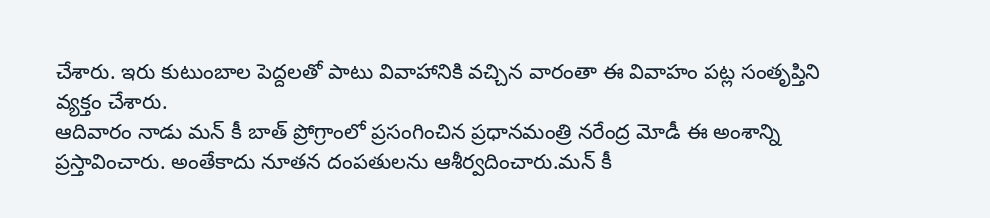చేశారు. ఇరు కుటుంబాల పెద్దలతో పాటు వివాహానికి వచ్చిన వారంతా ఈ వివాహం పట్ల సంతృప్తిని వ్యక్తం చేశారు.
ఆదివారం నాడు మన్ కీ బాత్ ప్రోగ్రాంలో ప్రసంగించిన ప్రధానమంత్రి నరేంద్ర మోడీ ఈ అంశాన్ని ప్రస్తావించారు. అంతేకాదు నూతన దంపతులను ఆశీర్వదించారు.మన్ కీ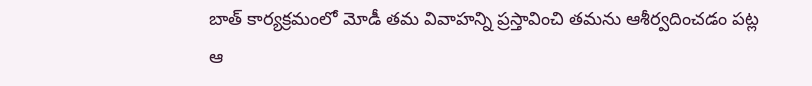బాత్ కార్యక్రమంలో మోడీ తమ వివాహన్ని ప్రస్తావించి తమను ఆశీర్వదించడం పట్ల ఆ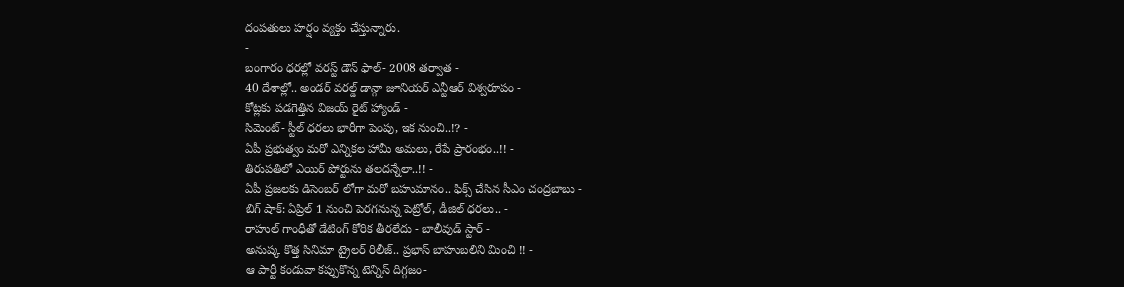దంపతులు హర్షం వ్యక్తం చేస్తున్నారు.
-
బంగారం ధరల్లో వరస్ట్ డౌన్ ఫాల్- 2008 తర్వాత -
40 దేశాల్లో.. అండర్ వరల్డ్ డాన్గా జూనియర్ ఎన్టీఆర్ విశ్వరూపం -
కోట్లకు పడగెత్తిన విజయ్ రైట్ హ్యాండ్ -
సిమెంట్- స్టీల్ ధరలు భారీగా పెంపు, ఇక నుంచి..!? -
ఏపీ ప్రభుత్వం మరో ఎన్నికల హామీ అమలు, రేపే ప్రారంభం..!! -
తిరుపతిలో ఎయిర్ పోర్టును తలదన్నేలా..!! -
ఏపీ ప్రజలకు డిసెంబర్ లోగా మరో బహుమానం.. ఫిక్స్ చేసిన సీఎం చంద్రబాబు -
బిగ్ షాక్: ఏప్రిల్ 1 నుంచి పెరగనున్న పెట్రోల్, డీజిల్ ధరలు.. -
రాహుల్ గాంధీతో డేటింగ్ కోరిక తీరలేదు - బాలీవుడ్ స్టార్ -
అనుష్క కొత్త సినిమా ట్రైలర్ రిలీజ్.. ప్రభాస్ బాహుబలిని మించి !! -
ఆ పార్టీ కండువా కప్పుకొన్న టెన్నిస్ దిగ్గజం-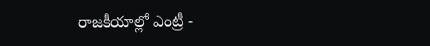రాజకీయాల్లో ఎంట్రీ -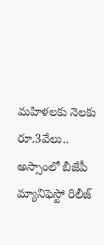మహిళలకు నెలకు రూ.3వేలు.. అస్సాంలో బీజేపీ మ్యానిఫెస్టో రిలీజ్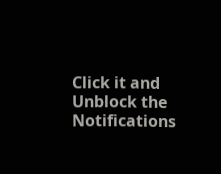Click it and Unblock the Notifications